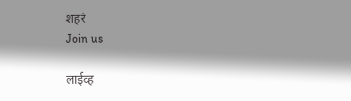शहरं
Join us

लाईव्ह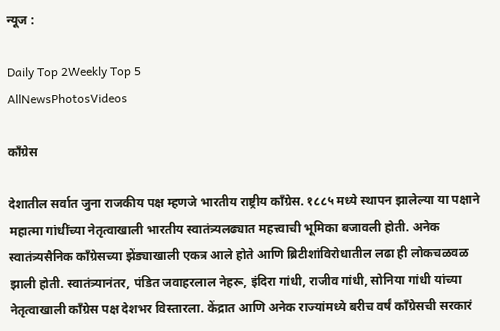न्यूज :

Daily Top 2Weekly Top 5
AllNewsPhotosVideos

काँग्रेस

देशातील सर्वात जुना राजकीय पक्ष म्हणजे भारतीय राष्ट्रीय काँग्रेस. १८८५ मध्ये स्थापन झालेल्या या पक्षाने महात्मा गांधींच्या नेतृत्वाखाली भारतीय स्वातंत्र्यलढ्यात महत्त्वाची भूमिका बजावली होती. अनेक स्वातंत्र्यसैनिक काँग्रेसच्या झेंड्याखाली एकत्र आले होते आणि ब्रिटीशांविरोधातील लढा ही लोकचळवळ झाली होती. स्वातंत्र्यानंतर, पंडित जवाहरलाल नेहरू, इंदिरा गांधी, राजीव गांधी, सोनिया गांधी यांच्या नेतृत्वाखाली काँग्रेस पक्ष देशभर विस्तारला. केंद्रात आणि अनेक राज्यांमध्ये बरीच वर्षं काँग्रेसची सरकारं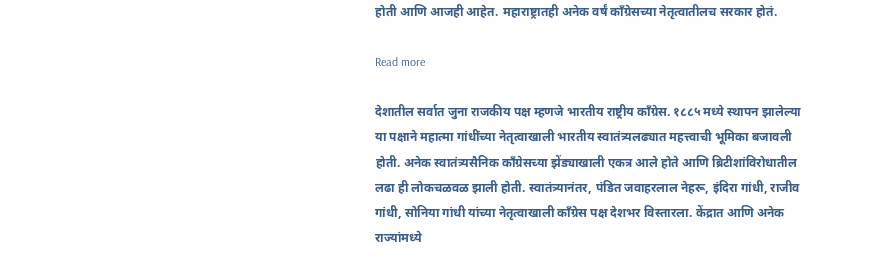होती आणि आजही आहेत. महाराष्ट्रातही अनेक वर्षं काँग्रेसच्या नेतृत्वातीलच सरकार होतं.

Read more

देशातील सर्वात जुना राजकीय पक्ष म्हणजे भारतीय राष्ट्रीय काँग्रेस. १८८५ मध्ये स्थापन झालेल्या या पक्षाने महात्मा गांधींच्या नेतृत्वाखाली भारतीय स्वातंत्र्यलढ्यात महत्त्वाची भूमिका बजावली होती. अनेक स्वातंत्र्यसैनिक काँग्रेसच्या झेंड्याखाली एकत्र आले होते आणि ब्रिटीशांविरोधातील लढा ही लोकचळवळ झाली होती. स्वातंत्र्यानंतर, पंडित जवाहरलाल नेहरू, इंदिरा गांधी, राजीव गांधी, सोनिया गांधी यांच्या नेतृत्वाखाली काँग्रेस पक्ष देशभर विस्तारला. केंद्रात आणि अनेक राज्यांमध्ये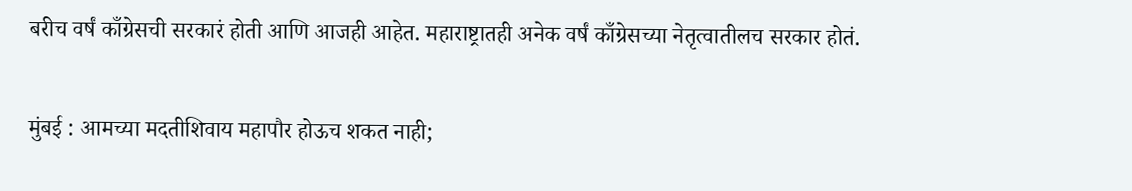बरीच वर्षं काँग्रेसची सरकारं होती आणि आजही आहेत. महाराष्ट्रातही अनेक वर्षं काँग्रेसच्या नेतृत्वातीलच सरकार होतं.

मुंबई : आमच्या मदतीशिवाय महापौर होऊच शकत नाही;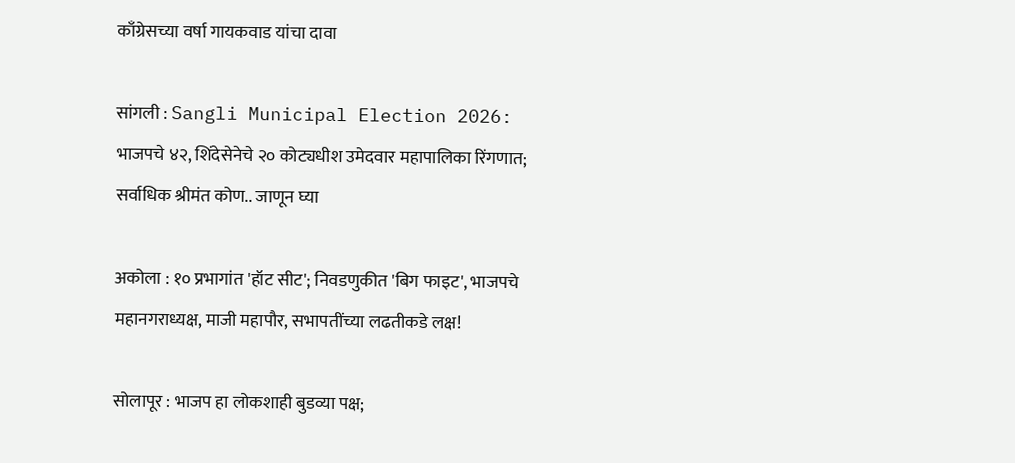काँग्रेसच्या वर्षा गायकवाड यांचा दावा

सांगली : Sangli Municipal Election 2026: भाजपचे ४२, शिंदेसेनेचे २० कोट्यधीश उमेदवार महापालिका रिंगणात; सर्वाधिक श्रीमंत कोण.. जाणून घ्या

अकोला : १० प्रभागांत 'हॉट सीट'; निवडणुकीत 'बिग फाइट', भाजपचे महानगराध्यक्ष, माजी महापौर, सभापतींच्या लढतीकडे लक्ष!

सोलापूर : भाजप हा लोकशाही बुडव्या पक्ष;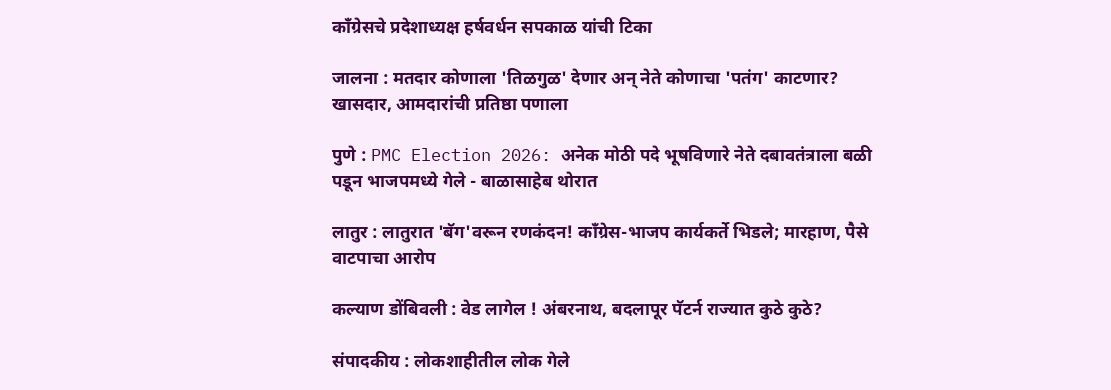काँग्रेसचे प्रदेशाध्यक्ष हर्षवर्धन सपकाळ यांची टिका

जालना : मतदार कोणाला 'तिळगुळ' देणार अन् नेते कोणाचा 'पतंग' काटणार? खासदार, आमदारांची प्रतिष्ठा पणाला

पुणे : PMC Election 2026: अनेक मोठी पदे भूषविणारे नेते दबावतंत्राला बळी पडून भाजपमध्ये गेले - बाळासाहेब थोरात

लातुर : लातुरात 'बॅग'वरून रणकंदन! काँग्रेस-भाजप कार्यकर्ते भिडले; मारहाण, पैसे वाटपाचा आरोप

कल्याण डोंबिवली : वेड लागेल ! अंबरनाथ, बदलापूर पॅटर्न राज्यात कुठे कुठे?

संपादकीय : लोकशाहीतील लोक गेले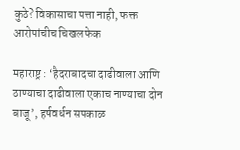कुठे? विकासाचा पत्ता नाही, फक्त आरोपांचीच चिखलफेक

महाराष्ट्र : ‘हैदराबादचा दाढीवाला आणि ठाण्याचा दाढीवाला एकाच नाण्याचा दोन बाजू’, हर्षवर्धन सपकाळ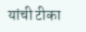यांची टीका